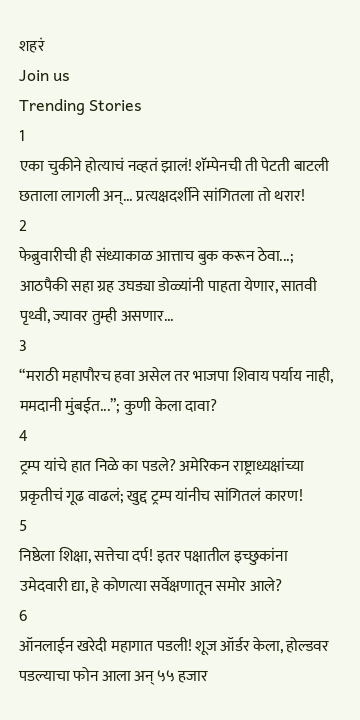शहरं
Join us
Trending Stories
1
एका चुकीने होत्याचं नव्हतं झालं! शॅम्पेनची ती पेटती बाटली छताला लागली अन्... प्रत्यक्षदर्शीने सांगितला तो थरार!
2
फेब्रुवारीची ही संध्याकाळ आत्ताच बुक करून ठेवा...; आठपैकी सहा ग्रह उघड्या डोळ्यांनी पाहता येणार, सातवी पृथ्वी, ज्यावर तुम्ही असणार...
3
“मराठी महापौरच हवा असेल तर भाजपा शिवाय पर्याय नाही, ममदानी मुंबईत...”; कुणी केला दावा?
4
ट्रम्प यांचे हात निळे का पडले? अमेरिकन राष्ट्राध्यक्षांच्या प्रकृतीचं गूढ वाढलं; खुद्द ट्रम्प यांनीच सांगितलं कारण!
5
निष्ठेला शिक्षा, सत्तेचा दर्प! इतर पक्षातील इच्छुकांना उमेदवारी द्या, हे कोणत्या सर्वेक्षणातून समोर आले?
6
ऑनलाईन खरेदी महागात पडली! शूज ऑर्डर केला, होल्डवर पडल्याचा फोन आला अन् ५५ हजार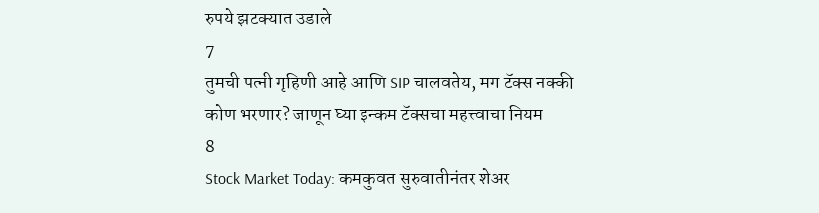रुपये झटक्यात उडाले
7
तुमची पत्नी गृहिणी आहे आणि SIP चालवतेय, मग टॅक्स नक्की कोण भरणार? जाणून घ्या इन्कम टॅक्सचा महत्त्वाचा नियम
8
Stock Market Today: कमकुवत सुरुवातीनंतर शेअर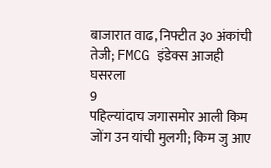बाजारात वाढ, निफ्टीत ३० अंकांची तेजी; FMCG इंडेक्स आजही घसरला
9
पहिल्यांदाच जगासमोर आली किम जोंग उन यांची मुलगी; किम जु आए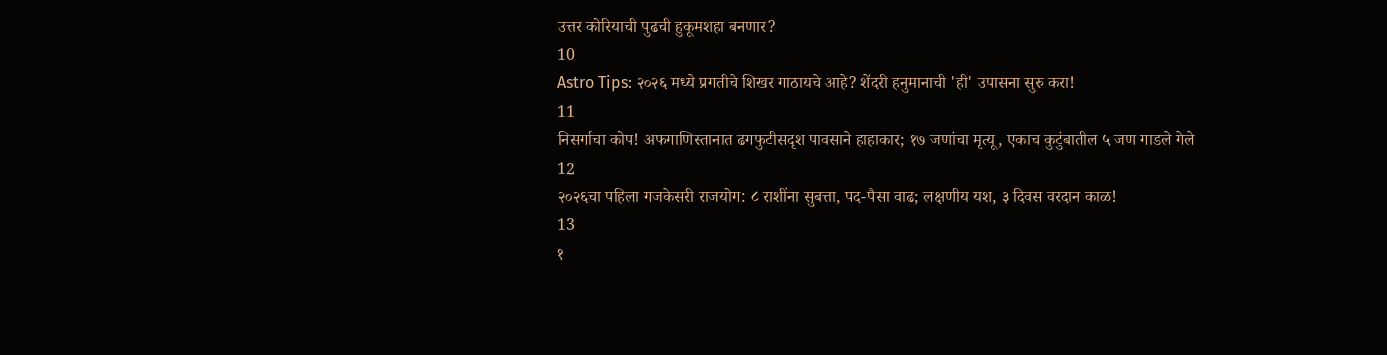उत्तर कोरियाची पुढची हुकूमशहा बनणार?
10
Astro Tips: २०२६ मध्ये प्रगतीचे शिखर गाठायचे आहे? शेंदरी हनुमानाची 'ही' उपासना सुरु करा!
11
निसर्गाचा कोप! अफगाणिस्तानात ढगफुटीसदृश पावसाने हाहाकार; १७ जणांचा मृत्यू, एकाच कुटुंबातील ५ जण गाडले गेले
12
२०२६चा पहिला गजकेसरी राजयोग: ८ राशींना सुबत्ता, पद-पैसा वाढ; लक्षणीय यश, ३ दिवस वरदान काळ!
13
१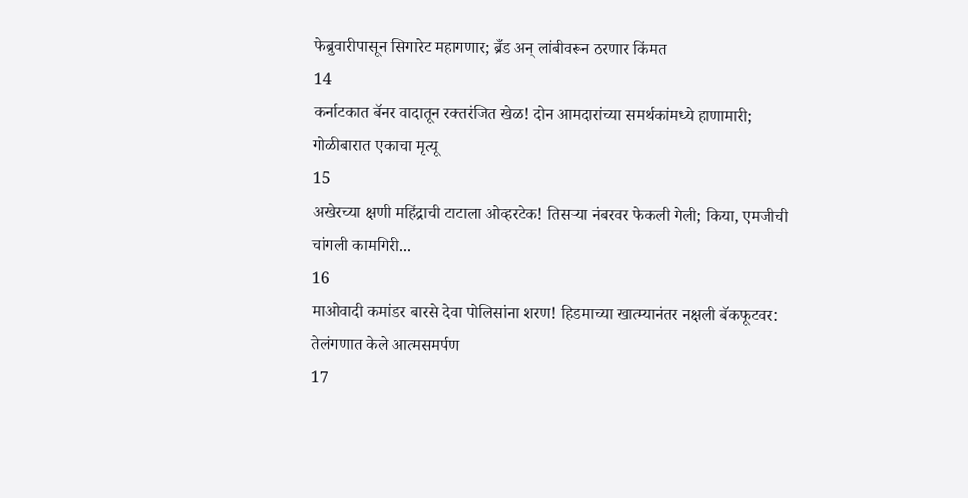फेब्रुवारीपासून सिगारेट महागणार; ब्रँड अन् लांबीवरून ठरणार किंमत
14
कर्नाटकात बॅनर वादातून रक्तरंजित खेळ! दोन आमदारांच्या समर्थकांमध्ये हाणामारी; गोळीबारात एकाचा मृत्यू
15
अखेरच्या क्षणी महिंद्राची टाटाला ओव्हरटेक! तिसऱ्या नंबरवर फेकली गेली; किया, एमजीची चांगली कामगिरी...
16
माओवादी कमांडर बारसे देवा पोलिसांना शरण! हिडमाच्या खात्म्यानंतर नक्षली बॅकफूटवर: तेलंगणात केले आत्मसमर्पण
17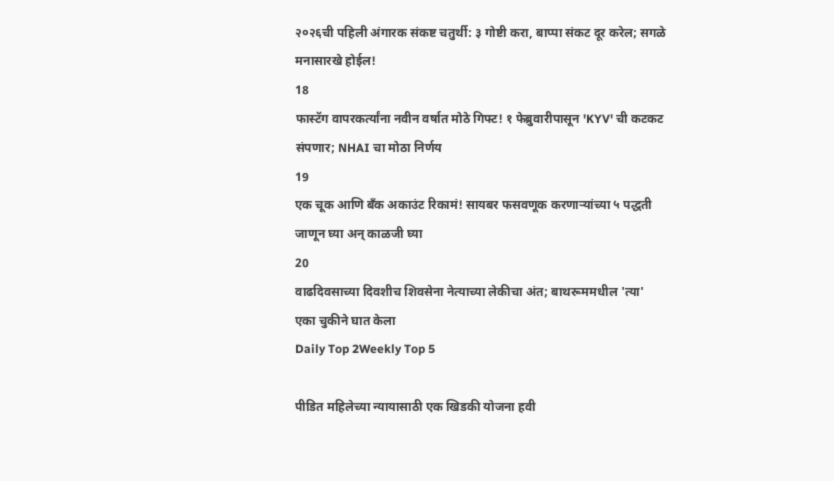२०२६ची पहिली अंगारक संकष्ट चतुर्थी: ३ गोष्टी करा, बाप्पा संकट दूर करेल; सगळे मनासारखे होईल!
18
फास्टॅग वापरकर्त्यांना नवीन वर्षात मोठे गिफ्ट! १ फेब्रुवारीपासून 'KYV' ची कटकट संपणार; NHAI चा मोठा निर्णय
19
एक चूक आणि बँक अकाउंट रिकामं! सायबर फसवणूक करणाऱ्यांच्या ५ पद्धती जाणून घ्या अन् काळजी घ्या
20
वाढदिवसाच्या दिवशीच शिवसेना नेत्याच्या लेकीचा अंत; बाथरूममधील 'त्या' एका चुकीने घात केला
Daily Top 2Weekly Top 5

पीडित महिलेच्या न्यायासाठी एक खिडकी योजना हवी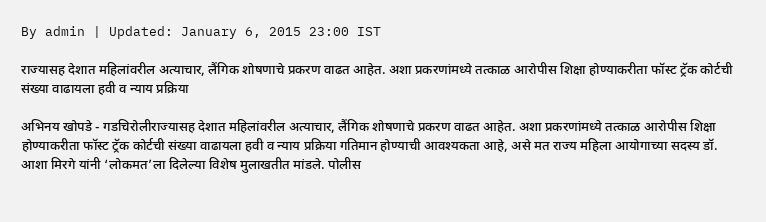By admin | Updated: January 6, 2015 23:00 IST

राज्यासह देशात महिलांवरील अत्याचार, लैंगिक शोषणाचे प्रकरण वाढत आहेत. अशा प्रकरणांमध्ये तत्काळ आरोपीस शिक्षा होण्याकरीता फॉस्ट ट्रॅक कोर्टची संख्या वाढायला हवी व न्याय प्रक्रिया

अभिनय खोपडे - गडचिरोलीराज्यासह देशात महिलांवरील अत्याचार, लैंगिक शोषणाचे प्रकरण वाढत आहेत. अशा प्रकरणांमध्ये तत्काळ आरोपीस शिक्षा होण्याकरीता फॉस्ट ट्रॅक कोर्टची संख्या वाढायला हवी व न्याय प्रक्रिया गतिमान होण्याची आवश्यकता आहे, असे मत राज्य महिला आयोगाच्या सदस्य डॉ. आशा मिरगे यांनी ‘लोकमत’ला दिलेल्या विशेष मुलाखतीत मांडले. पोलीस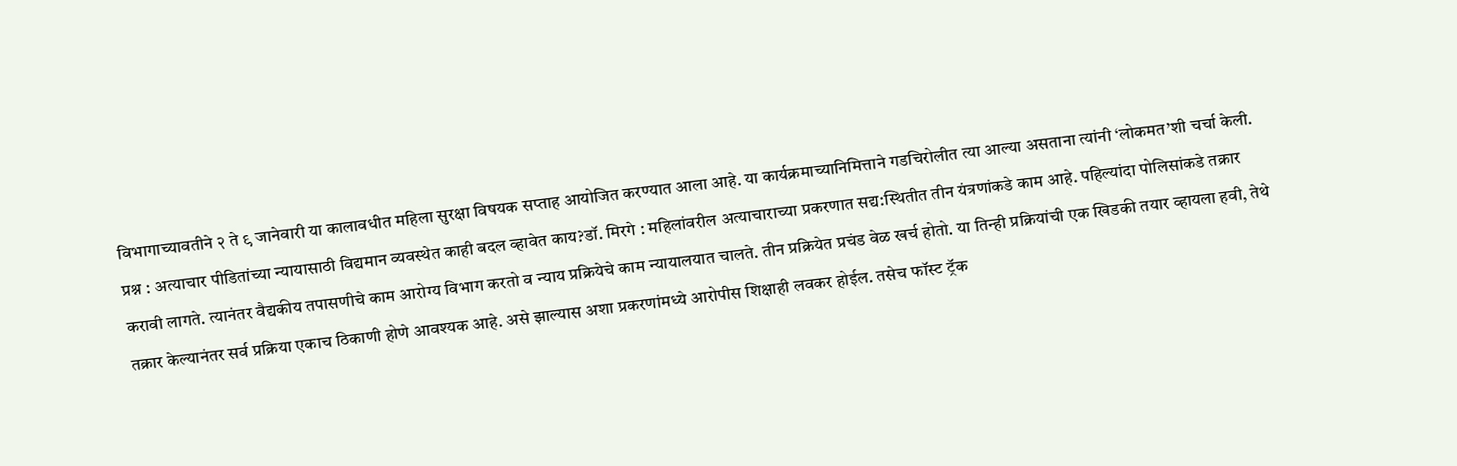विभागाच्यावतीने २ ते ९ जानेवारी या कालावधीत महिला सुरक्षा विषयक सप्ताह आयोजित करण्यात आला आहे. या कार्यक्रमाच्यानिमित्ताने गडचिरोलीत त्या आल्या असताना त्यांनी ‘लोकमत’शी चर्चा केली. प्रश्न : अत्याचार पीडितांच्या न्यायासाठी विद्यमान व्यवस्थेत काही बदल व्हावेत काय?डॉ. मिरगे : महिलांवरील अत्याचाराच्या प्रकरणात सद्य:स्थितीत तीन यंत्रणांकडे काम आहे. पहिल्यांदा पोलिसांकडे तक्रार करावी लागते. त्यानंतर वैद्यकीय तपासणीचे काम आरोग्य विभाग करतो व न्याय प्रक्रियेचे काम न्यायालयात चालते. तीन प्रक्रियेत प्रचंड वेळ खर्च होतो. या तिन्ही प्रक्रियांची एक खिडकी तयार व्हायला हवी, तेथे तक्रार केल्यानंतर सर्व प्रक्रिया एकाच ठिकाणी होणे आवश्यक आहे. असे झाल्यास अशा प्रकरणांमध्ये आरोपीस शिक्षाही लवकर होईल. तसेच फॉस्ट ट्रॅक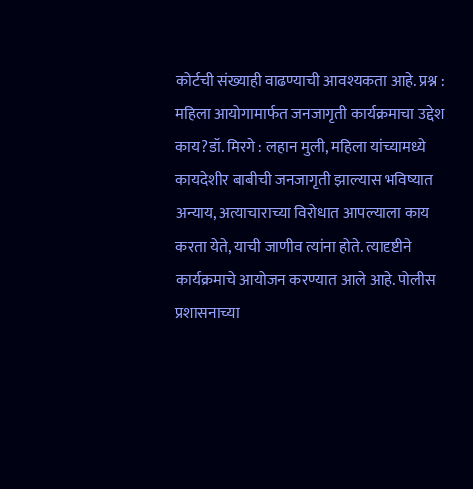कोर्टची संख्याही वाढण्याची आवश्यकता आहे. प्रश्न : महिला आयोगामार्फत जनजागृती कार्यक्रमाचा उद्देश काय?डॉ. मिरगे : लहान मुली, महिला यांच्यामध्ये कायदेशीर बाबीची जनजागृती झाल्यास भविष्यात अन्याय, अत्याचाराच्या विरोधात आपल्याला काय करता येते, याची जाणीव त्यांना होते. त्यादृष्टीने कार्यक्रमाचे आयोजन करण्यात आले आहे. पोलीस प्रशासनाच्या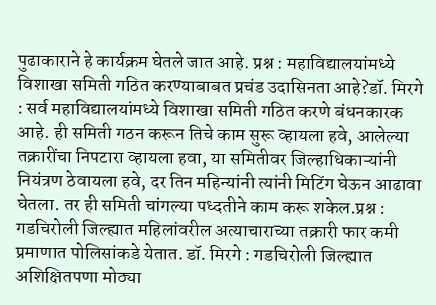पुढाकाराने हे कार्यक्रम घेतले जात आहे. प्रश्न : महाविद्यालयांमध्ये विशाखा समिती गठित करण्याबाबत प्रचंड उदासिनता आहे?डॉ. मिरगे : सर्व महाविद्यालयांमध्ये विशाखा समिती गठित करणे बंधनकारक आहे. ही समिती गठन करून तिचे काम सुरू व्हायला हवे, आलेल्या तक्रारींचा निपटारा व्हायला हवा, या समितीवर जिल्हाधिकाऱ्यांनी नियंत्रण ठेवायला हवे, दर तिन महिन्यांनी त्यांनी मिटिंग घेऊन आढावा घेतला. तर ही समिती चांगल्या पध्दतीने काम करू शकेल.प्रश्न : गडचिरोली जिल्ह्यात महिलांवरील अत्याचाराच्या तक्रारी फार कमी प्रमाणात पोलिसांकडे येतात. डॉ. मिरगे : गडचिरोली जिल्ह्यात अशिक्षितपणा मोठ्या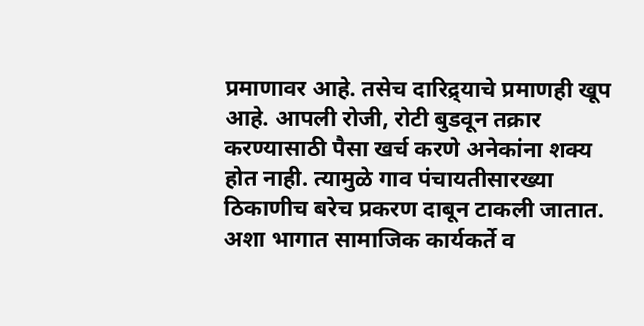प्रमाणावर आहे. तसेच दारिद्र्याचे प्रमाणही खूप आहे. आपली रोजी, रोटी बुडवून तक्रार करण्यासाठी पैसा खर्च करणे अनेकांना शक्य होत नाही. त्यामुळे गाव पंचायतीसारख्या ठिकाणीच बरेच प्रकरण दाबून टाकली जातात. अशा भागात सामाजिक कार्यकर्ते व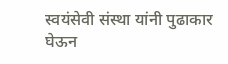स्वयंसेवी संस्था यांनी पुढाकार घेऊन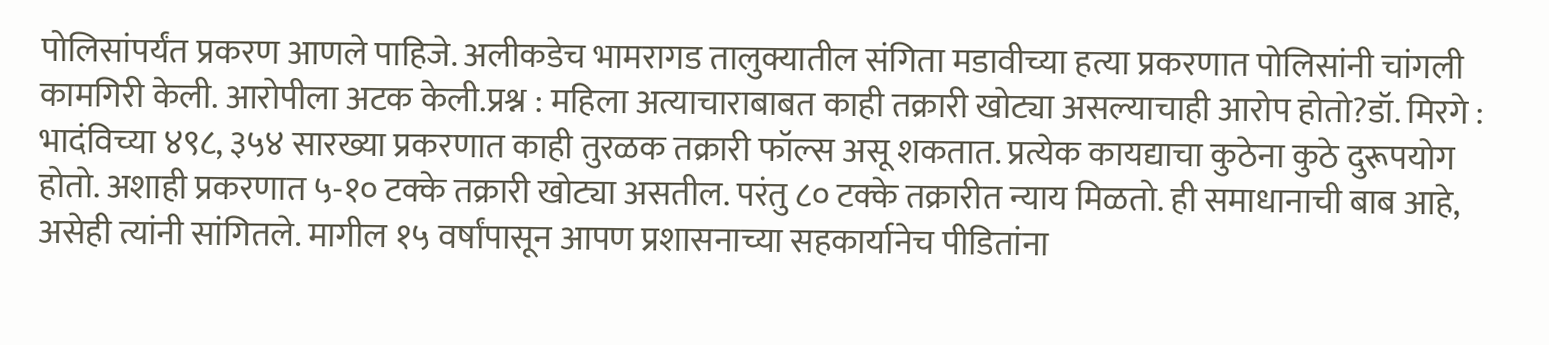पोलिसांपर्यंत प्रकरण आणले पाहिजे. अलीकडेच भामरागड तालुक्यातील संगिता मडावीच्या हत्या प्रकरणात पोलिसांनी चांगली कामगिरी केली. आरोपीला अटक केली.प्रश्न : महिला अत्याचाराबाबत काही तक्रारी खोट्या असल्याचाही आरोप होतो?डॉ. मिरगे : भादंविच्या ४९८, ३५४ सारख्या प्रकरणात काही तुरळक तक्रारी फॉल्स असू शकतात. प्रत्येक कायद्याचा कुठेना कुठे दुरूपयोग होतो. अशाही प्रकरणात ५-१० टक्के तक्रारी खोट्या असतील. परंतु ८० टक्के तक्रारीत न्याय मिळतो. ही समाधानाची बाब आहे, असेही त्यांनी सांगितले. मागील १५ वर्षांपासून आपण प्रशासनाच्या सहकार्यानेच पीडितांना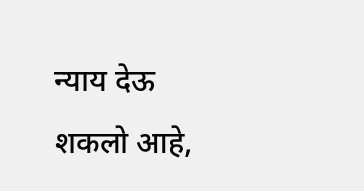न्याय देऊ शकलो आहे,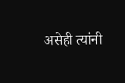असेही त्यांनी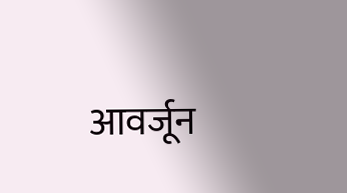आवर्जून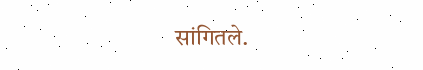सांगितले.